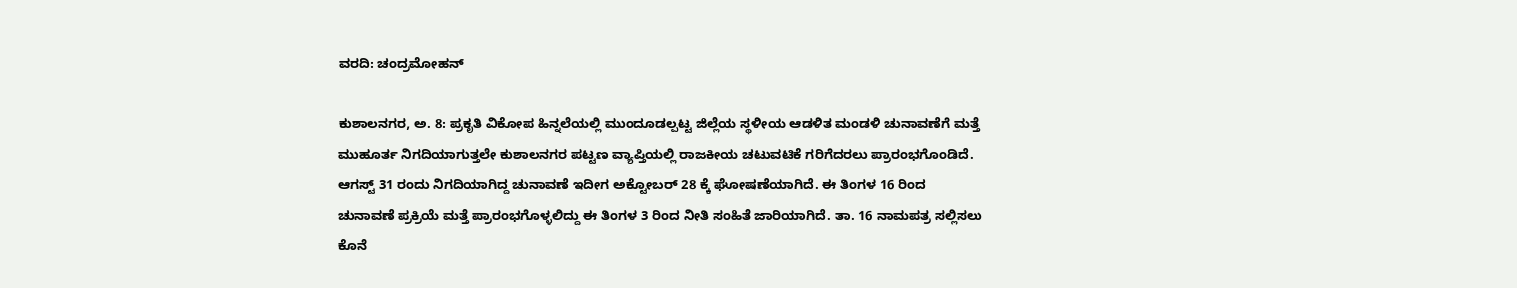ವರದಿ: ಚಂದ್ರಮೋಹನ್

ಕುಶಾಲನಗರ, ಅ. 8: ಪ್ರಕೃತಿ ವಿಕೋಪ ಹಿನ್ನಲೆಯಲ್ಲಿ ಮುಂದೂಡಲ್ಪಟ್ಟ ಜಿಲ್ಲೆಯ ಸ್ಥಳೀಯ ಆಡಳಿತ ಮಂಡಳಿ ಚುನಾವಣೆಗೆ ಮತ್ತೆ ಮುಹೂರ್ತ ನಿಗದಿಯಾಗುತ್ತಲೇ ಕುಶಾಲನಗರ ಪಟ್ಟಣ ವ್ಯಾಪ್ತಿಯಲ್ಲಿ ರಾಜಕೀಯ ಚಟುವಟಿಕೆ ಗರಿಗೆದರಲು ಪ್ರಾರಂಭಗೊಂಡಿದೆ. ಆಗಸ್ಟ್ 31 ರಂದು ನಿಗದಿಯಾಗಿದ್ದ ಚುನಾವಣೆ ಇದೀಗ ಅಕ್ಟೋಬರ್ 28 ಕ್ಕೆ ಘೋಷಣೆಯಾಗಿದೆ. ಈ ತಿಂಗಳ 16 ರಿಂದ ಚುನಾವಣೆ ಪ್ರಕ್ರಿಯೆ ಮತ್ತೆ ಪ್ರಾರಂಭಗೊಳ್ಳಲಿದ್ದು ಈ ತಿಂಗಳ 3 ರಿಂದ ನೀತಿ ಸಂಹಿತೆ ಜಾರಿಯಾಗಿದೆ. ತಾ. 16 ನಾಮಪತ್ರ ಸಲ್ಲಿಸಲು ಕೊನೆ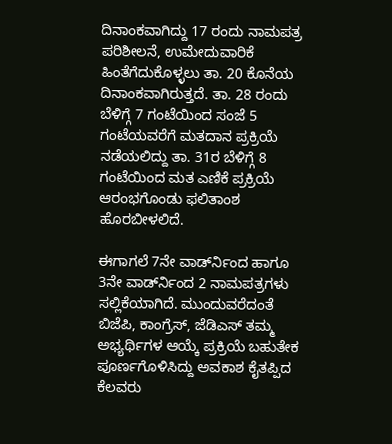ದಿನಾಂಕವಾಗಿದ್ದು 17 ರಂದು ನಾಮಪತ್ರ ಪರಿಶೀಲನೆ, ಉಮೇದುವಾರಿಕೆ ಹಿಂತೆಗೆದುಕೊಳ್ಳಲು ತಾ. 20 ಕೊನೆಯ ದಿನಾಂಕವಾಗಿರುತ್ತದೆ. ತಾ. 28 ರಂದು ಬೆಳಿಗ್ಗೆ 7 ಗಂಟೆಯಿಂದ ಸಂಜೆ 5 ಗಂಟೆಯವರೆಗೆ ಮತದಾನ ಪ್ರಕ್ರಿಯೆ ನಡೆಯಲಿದ್ದು ತಾ. 31ರ ಬೆಳಿಗ್ಗೆ 8 ಗಂಟೆಯಿಂದ ಮತ ಎಣಿಕೆ ಪ್ರಕ್ರಿಯೆ ಆರಂಭಗೊಂಡು ಫಲಿತಾಂಶ ಹೊರಬೀಳಲಿದೆ.

ಈಗಾಗಲೆ 7ನೇ ವಾರ್ಡ್‍ನಿಂದ ಹಾಗೂ 3ನೇ ವಾರ್ಡ್‍ನಿಂದ 2 ನಾಮಪತ್ರಗಳು ಸಲ್ಲಿಕೆಯಾಗಿದೆ. ಮುಂದುವರೆದಂತೆ ಬಿಜೆಪಿ, ಕಾಂಗ್ರೆಸ್, ಜೆಡಿಎಸ್ ತಮ್ಮ ಅಭ್ಯರ್ಥಿಗಳ ಆಯ್ಕೆ ಪ್ರಕ್ರಿಯೆ ಬಹುತೇಕ ಪೂರ್ಣಗೊಳಿಸಿದ್ದು ಅವಕಾಶ ಕೈತಪ್ಪಿದ ಕೆಲವರು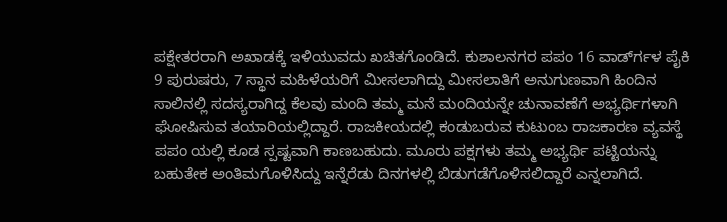ಪಕ್ಷೇತರರಾಗಿ ಅಖಾಡಕ್ಕೆ ಇಳಿಯುವದು ಖಚಿತಗೊಂಡಿದೆ. ಕುಶಾಲನಗರ ಪಪಂ 16 ವಾರ್ಡ್‍ಗಳ ಪೈಕಿ 9 ಪುರುಷರು, 7 ಸ್ಥಾನ ಮಹಿಳೆಯರಿಗೆ ಮೀಸಲಾಗಿದ್ದು ಮೀಸಲಾತಿಗೆ ಅನುಗುಣವಾಗಿ ಹಿಂದಿನ ಸಾಲಿನಲ್ಲಿ ಸದಸ್ಯರಾಗಿದ್ದ ಕೆಲವು ಮಂದಿ ತಮ್ಮ ಮನೆ ಮಂದಿಯನ್ನೇ ಚುನಾವಣೆಗೆ ಅಭ್ಯರ್ಥಿಗಳಾಗಿ ಘೋಷಿಸುವ ತಯಾರಿಯಲ್ಲಿದ್ದಾರೆ. ರಾಜಕೀಯದಲ್ಲಿ ಕಂಡುಬರುವ ಕುಟುಂಬ ರಾಜಕಾರಣ ವ್ಯವಸ್ಥೆ ಪಪಂ ಯಲ್ಲಿ ಕೂಡ ಸ್ಪಷ್ಟವಾಗಿ ಕಾಣಬಹುದು. ಮೂರು ಪಕ್ಷಗಳು ತಮ್ಮ ಅಭ್ಯರ್ಥಿ ಪಟ್ಟಿಯನ್ನು ಬಹುತೇಕ ಅಂತಿಮಗೊಳಿಸಿದ್ದು ಇನ್ನೆರೆಡು ದಿನಗಳಲ್ಲಿ ಬಿಡುಗಡೆಗೊಳಿಸಲಿದ್ದಾರೆ ಎನ್ನಲಾಗಿದೆ.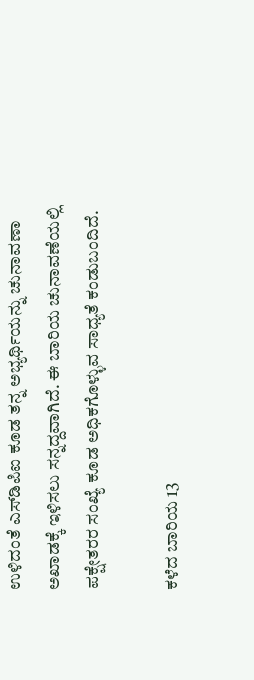ಉಳಿದಂತೆ ಎಸ್‍ಡಿಪಿಐ ಕೂಡ ತನ್ನ ಅಭ್ಯರ್ಥಿಯನ್ನು ಚುನಾವಣಾ ಅಖಾಡಕ್ಕೆ ಇಳಿಸಲು ಸನ್ನದ್ದವಾಗಿದೆ. ಈ ಬಾರಿಯ ಚುನಾವಣೆಯಲ್ಲಿ ಪಕ್ಷೇತರರ ಸಂಖ್ಯೆ ಕೂಡ ಅಧಿಕಗೊಳ್ಳುವ ಸಾಧ್ಯತೆ ಕಂಡುಬಂದಿದೆ.

ಕಳೆದ ಬಾರಿಯ 13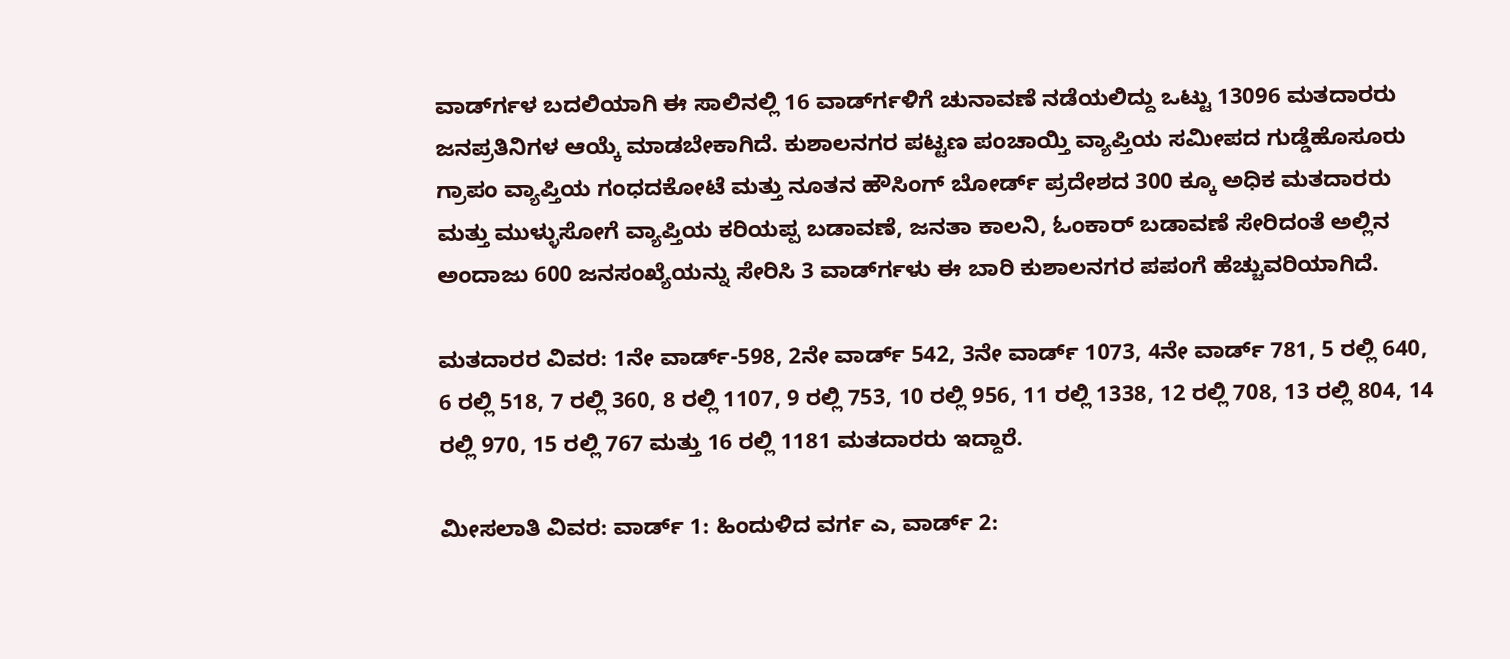ವಾರ್ಡ್‍ಗಳ ಬದಲಿಯಾಗಿ ಈ ಸಾಲಿನಲ್ಲಿ 16 ವಾರ್ಡ್‍ಗಳಿಗೆ ಚುನಾವಣೆ ನಡೆಯಲಿದ್ದು ಒಟ್ಟು 13096 ಮತದಾರರು ಜನಪ್ರತಿನಿಗಳ ಆಯ್ಕೆ ಮಾಡಬೇಕಾಗಿದೆ. ಕುಶಾಲನಗರ ಪಟ್ಟಣ ಪಂಚಾಯ್ತಿ ವ್ಯಾಪ್ತಿಯ ಸಮೀಪದ ಗುಡ್ಡೆಹೊಸೂರು ಗ್ರಾಪಂ ವ್ಯಾಪ್ತಿಯ ಗಂಧದಕೋಟೆ ಮತ್ತು ನೂತನ ಹೌಸಿಂಗ್ ಬೋರ್ಡ್ ಪ್ರದೇಶದ 300 ಕ್ಕೂ ಅಧಿಕ ಮತದಾರರು ಮತ್ತು ಮುಳ್ಳುಸೋಗೆ ವ್ಯಾಪ್ತಿಯ ಕರಿಯಪ್ಪ ಬಡಾವಣೆ, ಜನತಾ ಕಾಲನಿ, ಓಂಕಾರ್ ಬಡಾವಣೆ ಸೇರಿದಂತೆ ಅಲ್ಲಿನ ಅಂದಾಜು 600 ಜನಸಂಖ್ಯೆಯನ್ನು ಸೇರಿಸಿ 3 ವಾರ್ಡ್‍ಗಳು ಈ ಬಾರಿ ಕುಶಾಲನಗರ ಪಪಂಗೆ ಹೆಚ್ಚುವರಿಯಾಗಿದೆ.

ಮತದಾರರ ವಿವರ: 1ನೇ ವಾರ್ಡ್-598, 2ನೇ ವಾರ್ಡ್ 542, 3ನೇ ವಾರ್ಡ್ 1073, 4ನೇ ವಾರ್ಡ್ 781, 5 ರಲ್ಲಿ 640, 6 ರಲ್ಲಿ 518, 7 ರಲ್ಲಿ 360, 8 ರಲ್ಲಿ 1107, 9 ರಲ್ಲಿ 753, 10 ರಲ್ಲಿ 956, 11 ರಲ್ಲಿ 1338, 12 ರಲ್ಲಿ 708, 13 ರಲ್ಲಿ 804, 14 ರಲ್ಲಿ 970, 15 ರಲ್ಲಿ 767 ಮತ್ತು 16 ರಲ್ಲಿ 1181 ಮತದಾರರು ಇದ್ದಾರೆ.

ಮೀಸಲಾತಿ ವಿವರ: ವಾರ್ಡ್ 1: ಹಿಂದುಳಿದ ವರ್ಗ ಎ, ವಾರ್ಡ್ 2: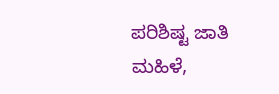ಪರಿಶಿಷ್ಟ ಜಾತಿ ಮಹಿಳೆ,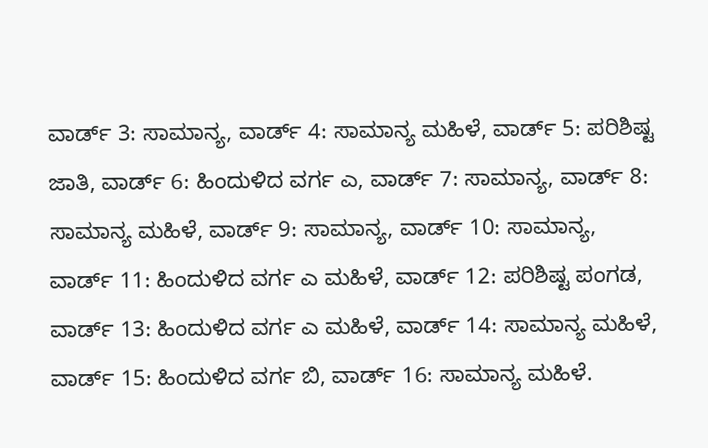ವಾರ್ಡ್ 3: ಸಾಮಾನ್ಯ, ವಾರ್ಡ್ 4: ಸಾಮಾನ್ಯ ಮಹಿಳೆ, ವಾರ್ಡ್ 5: ಪರಿಶಿಷ್ಟ ಜಾತಿ, ವಾರ್ಡ್ 6: ಹಿಂದುಳಿದ ವರ್ಗ ಎ, ವಾರ್ಡ್ 7: ಸಾಮಾನ್ಯ, ವಾರ್ಡ್ 8: ಸಾಮಾನ್ಯ ಮಹಿಳೆ, ವಾರ್ಡ್ 9: ಸಾಮಾನ್ಯ, ವಾರ್ಡ್ 10: ಸಾಮಾನ್ಯ, ವಾರ್ಡ್ 11: ಹಿಂದುಳಿದ ವರ್ಗ ಎ ಮಹಿಳೆ, ವಾರ್ಡ್ 12: ಪರಿಶಿಷ್ಟ ಪಂಗಡ, ವಾರ್ಡ್ 13: ಹಿಂದುಳಿದ ವರ್ಗ ಎ ಮಹಿಳೆ, ವಾರ್ಡ್ 14: ಸಾಮಾನ್ಯ ಮಹಿಳೆ, ವಾರ್ಡ್ 15: ಹಿಂದುಳಿದ ವರ್ಗ ಬಿ, ವಾರ್ಡ್ 16: ಸಾಮಾನ್ಯ ಮಹಿಳೆ.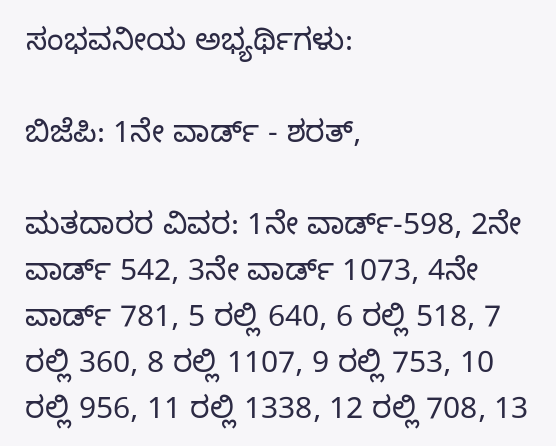ಸಂಭವನೀಯ ಅಭ್ಯರ್ಥಿಗಳು:

ಬಿಜೆಪಿ: 1ನೇ ವಾರ್ಡ್ - ಶರತ್,

ಮತದಾರರ ವಿವರ: 1ನೇ ವಾರ್ಡ್-598, 2ನೇ ವಾರ್ಡ್ 542, 3ನೇ ವಾರ್ಡ್ 1073, 4ನೇ ವಾರ್ಡ್ 781, 5 ರಲ್ಲಿ 640, 6 ರಲ್ಲಿ 518, 7 ರಲ್ಲಿ 360, 8 ರಲ್ಲಿ 1107, 9 ರಲ್ಲಿ 753, 10 ರಲ್ಲಿ 956, 11 ರಲ್ಲಿ 1338, 12 ರಲ್ಲಿ 708, 13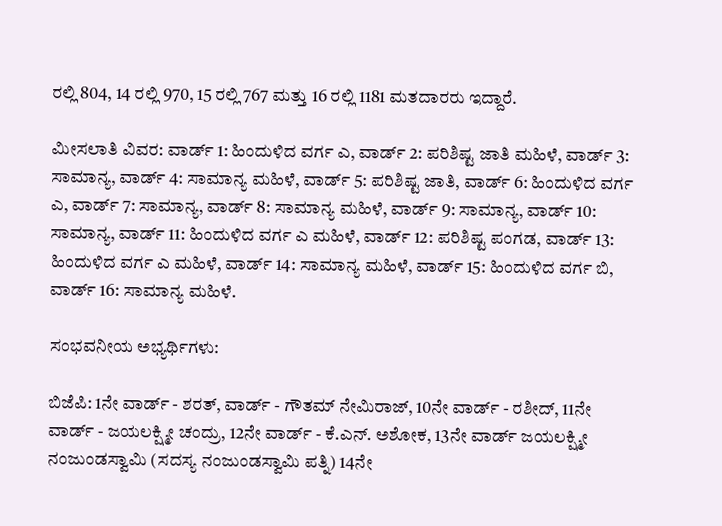ರಲ್ಲಿ 804, 14 ರಲ್ಲಿ 970, 15 ರಲ್ಲಿ 767 ಮತ್ತು 16 ರಲ್ಲಿ 1181 ಮತದಾರರು ಇದ್ದಾರೆ.

ಮೀಸಲಾತಿ ವಿವರ: ವಾರ್ಡ್ 1: ಹಿಂದುಳಿದ ವರ್ಗ ಎ, ವಾರ್ಡ್ 2: ಪರಿಶಿಷ್ಟ ಜಾತಿ ಮಹಿಳೆ, ವಾರ್ಡ್ 3: ಸಾಮಾನ್ಯ, ವಾರ್ಡ್ 4: ಸಾಮಾನ್ಯ ಮಹಿಳೆ, ವಾರ್ಡ್ 5: ಪರಿಶಿಷ್ಟ ಜಾತಿ, ವಾರ್ಡ್ 6: ಹಿಂದುಳಿದ ವರ್ಗ ಎ, ವಾರ್ಡ್ 7: ಸಾಮಾನ್ಯ, ವಾರ್ಡ್ 8: ಸಾಮಾನ್ಯ ಮಹಿಳೆ, ವಾರ್ಡ್ 9: ಸಾಮಾನ್ಯ, ವಾರ್ಡ್ 10: ಸಾಮಾನ್ಯ, ವಾರ್ಡ್ 11: ಹಿಂದುಳಿದ ವರ್ಗ ಎ ಮಹಿಳೆ, ವಾರ್ಡ್ 12: ಪರಿಶಿಷ್ಟ ಪಂಗಡ, ವಾರ್ಡ್ 13: ಹಿಂದುಳಿದ ವರ್ಗ ಎ ಮಹಿಳೆ, ವಾರ್ಡ್ 14: ಸಾಮಾನ್ಯ ಮಹಿಳೆ, ವಾರ್ಡ್ 15: ಹಿಂದುಳಿದ ವರ್ಗ ಬಿ, ವಾರ್ಡ್ 16: ಸಾಮಾನ್ಯ ಮಹಿಳೆ.

ಸಂಭವನೀಯ ಅಭ್ಯರ್ಥಿಗಳು:

ಬಿಜೆಪಿ: 1ನೇ ವಾರ್ಡ್ - ಶರತ್, ವಾರ್ಡ್ - ಗೌತಮ್ ನೇಮಿರಾಜ್, 10ನೇ ವಾರ್ಡ್ - ರಶೀದ್, 11ನೇ ವಾರ್ಡ್ - ಜಯಲಕ್ಷ್ಮೀ ಚಂದ್ರು, 12ನೇ ವಾರ್ಡ್ - ಕೆ.ಎನ್. ಅಶೋಕ, 13ನೇ ವಾರ್ಡ್ ಜಯಲಕ್ಷ್ಮೀ ನಂಜುಂಡಸ್ವಾಮಿ (ಸದಸ್ಯ ನಂಜುಂಡಸ್ವಾಮಿ ಪತ್ನಿ) 14ನೇ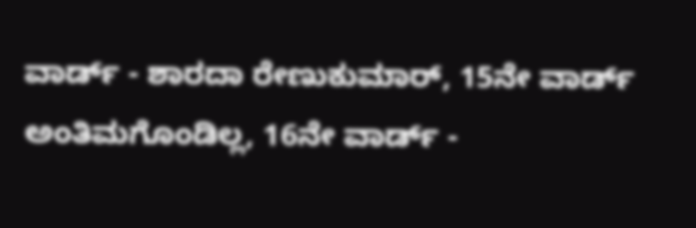ವಾರ್ಡ್ - ಶಾರದಾ ರೇಣುಕುಮಾರ್, 15ನೇ ವಾರ್ಡ್ ಅಂತಿಮಗೊಂಡಿಲ್ಲ, 16ನೇ ವಾರ್ಡ್ -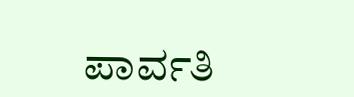ಪಾರ್ವತಿ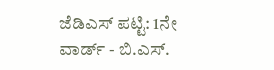ಜೆಡಿಎಸ್ ಪಟ್ಟಿ: 1ನೇ ವಾರ್ಡ್ - ಬಿ.ಎಸ್.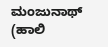ಮಂಜುನಾಥ್ (ಹಾಲಿ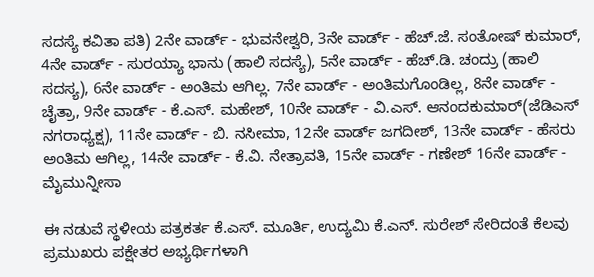ಸದಸ್ಯೆ ಕವಿತಾ ಪತಿ) 2ನೇ ವಾರ್ಡ್ - ಭುವನೇಶ್ವರಿ, 3ನೇ ವಾರ್ಡ್ - ಹೆಚ್.ಜೆ. ಸಂತೋಷ್ ಕುಮಾರ್, 4ನೇ ವಾರ್ಡ್ - ಸುರಯ್ಯಾ ಭಾನು (ಹಾಲಿ ಸದಸ್ಯೆ), 5ನೇ ವಾರ್ಡ್ - ಹೆಚ್.ಡಿ. ಚಂದ್ರು (ಹಾಲಿ ಸದಸ್ಯ), 6ನೇ ವಾರ್ಡ್ - ಅಂತಿಮ ಆಗಿಲ್ಲ. 7ನೇ ವಾರ್ಡ್ - ಅಂತಿಮಗೊಂಡಿಲ್ಲ, 8ನೇ ವಾರ್ಡ್ - ಚೈತ್ರಾ, 9ನೇ ವಾರ್ಡ್ - ಕೆ.ಎಸ್. ಮಹೇಶ್, 10ನೇ ವಾರ್ಡ್ - ವಿ.ಎಸ್. ಆನಂದಕುಮಾರ್(ಜೆಡಿಎಸ್ ನಗರಾಧ್ಯಕ್ಷ), 11ನೇ ವಾರ್ಡ್ - ಬಿ. ನಸೀಮಾ, 12ನೇ ವಾರ್ಡ್ ಜಗದೀಶ್, 13ನೇ ವಾರ್ಡ್ - ಹೆಸರು ಅಂತಿಮ ಆಗಿಲ್ಲ, 14ನೇ ವಾರ್ಡ್ - ಕೆ.ವಿ. ನೇತ್ರಾವತಿ, 15ನೇ ವಾರ್ಡ್ - ಗಣೇಶ್ 16ನೇ ವಾರ್ಡ್ - ಮೈಮುನ್ನೀಸಾ

ಈ ನಡುವೆ ಸ್ಥಳೀಯ ಪತ್ರಕರ್ತ ಕೆ.ಎಸ್. ಮೂರ್ತಿ, ಉದ್ಯಮಿ ಕೆ.ಎನ್. ಸುರೇಶ್ ಸೇರಿದಂತೆ ಕೆಲವು ಪ್ರಮುಖರು ಪಕ್ಷೇತರ ಅಭ್ಯರ್ಥಿಗಳಾಗಿ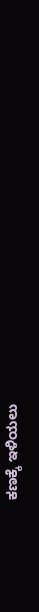ಕಣಕ್ಕೆ ಇಳಿಯಲು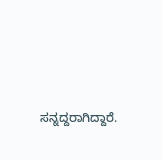ಸನ್ನದ್ದರಾಗಿದ್ದಾರೆ.